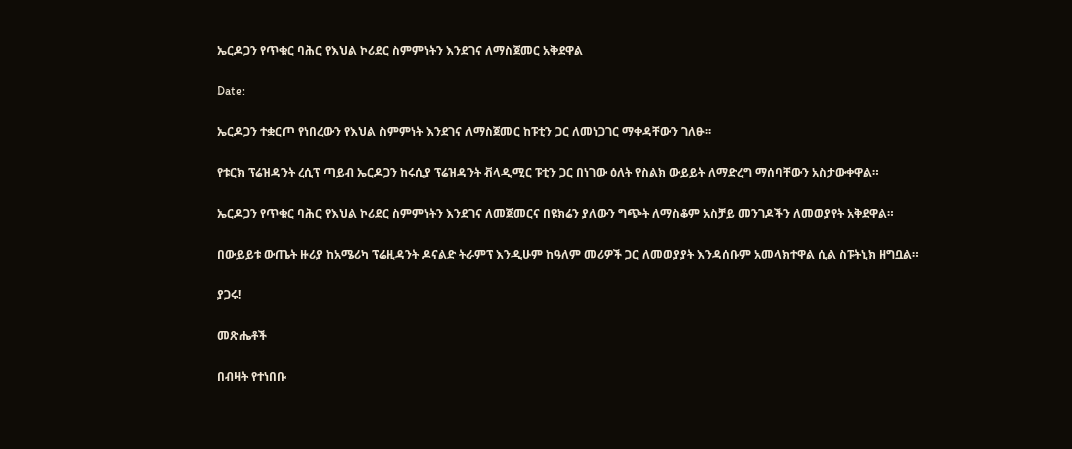ኤርዶጋን የጥቁር ባሕር የእህል ኮሪደር ስምምነትን እንደገና ለማስጀመር አቅደዋል

Date:

ኤርዶጋን ተቋርጦ የነበረውን የእህል ስምምነት እንደገና ለማስጀመር ከፑቲን ጋር ለመነጋገር ማቀዳቸውን ገለፁ፡፡

የቱርክ ፕሬዝዳንት ረሲፕ ጣይብ ኤርዶጋን ከሩሲያ ፕሬዝዳንት ቭላዲሚር ፑቲን ጋር በነገው ዕለት የስልክ ውይይት ለማድረግ ማሰባቸውን አስታውቀዋል።

ኤርዶጋን የጥቁር ባሕር የእህል ኮሪደር ስምምነትን እንደገና ለመጀመርና በዩክሬን ያለውን ግጭት ለማስቆም አስቻይ መንገዶችን ለመወያየት አቅደዋል።

በውይይቱ ውጤት ዙሪያ ከአሜሪካ ፕሬዚዳንት ዶናልድ ትራምፕ እንዲሁም ከዓለም መሪዎች ጋር ለመወያያት እንዳሰቡም አመላክተዋል ሲል ስፑትኒክ ዘግቧል።

ያጋሩ!

መጽሔቶች

በብዛት የተነበቡ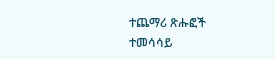ተጨማሪ ጽሑፎች
ተመሳሳይ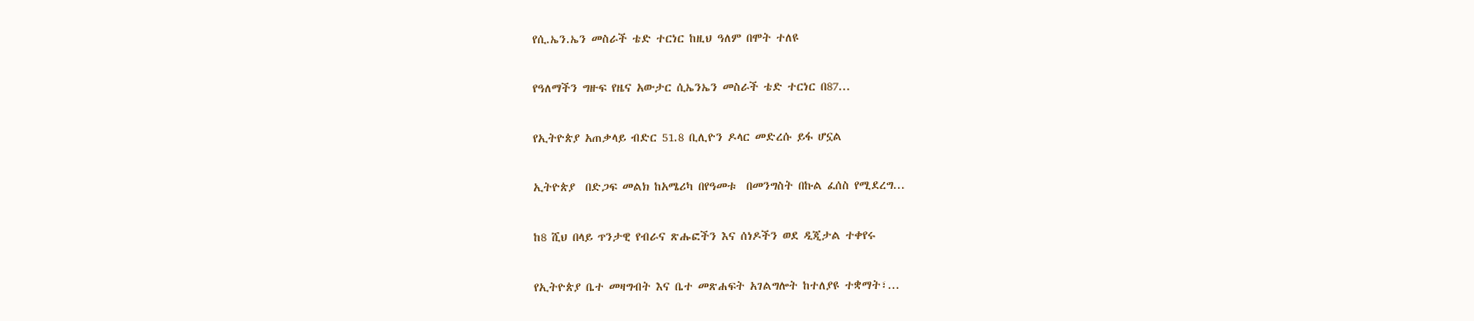የሲ.ኤን.ኤን መስራች ቴድ ተርነር ከዚህ ዓለም በሞት ተለዩ

የዓለማችን ግዙፍ የዜና አውታር ሲኤንኤን መስራች ቴድ ተርነር በ87...

የኢትዮጵያ አጠቃላይ ብድር 51.8 ቢሊዮን ዶላር መድረሱ ይፋ ሆኗል

ኢትዮጵያ  በድጋፍ መልክ ከአሜሪካ በየዓመቱ  በመንግስት በኩል ፈሰስ የሚደረግ...

ከ8 ሺህ በላይ ጥንታዊ የብራና ጽሑፎችን እና ሰነዶችን ወደ ዲጂታል ተቀየሩ

የኢትዮጵያ ቤተ መዛግብት እና ቤተ መጽሐፍት አገልግሎት ከተለያዩ ተቋማት፣...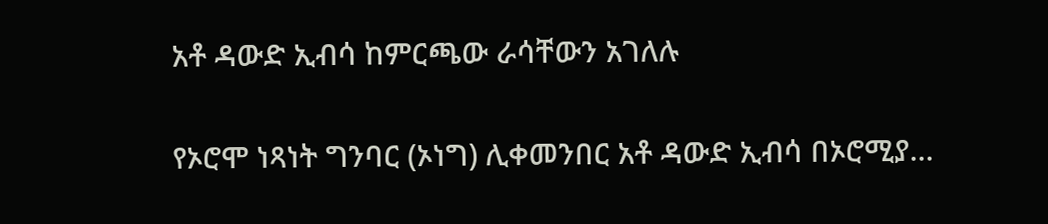አቶ ዳውድ ኢብሳ ከምርጫው ራሳቸውን አገለሉ

የኦሮሞ ነጻነት ግንባር (ኦነግ) ሊቀመንበር አቶ ዳውድ ኢብሳ በኦሮሚያ...